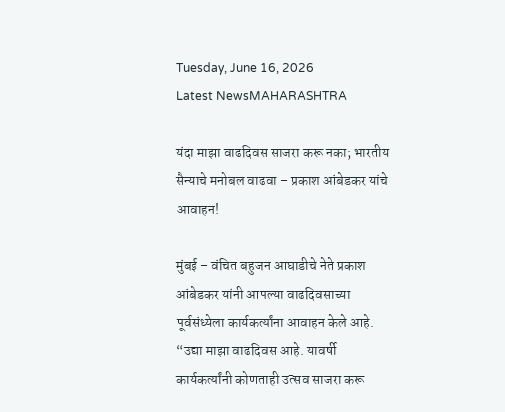Tuesday, June 16, 2026
Latest NewsMAHARASHTRA

यंदा माझा वाढदिवस साजरा करू नका; भारतीय सैन्याचे मनोबल वाढवा – प्रकाश आंबेडकर यांचे आवाहन!

मुंबई – वंचित बहुजन आघाडीचे नेते प्रकाश आंबेडकर यांनी आपल्या वाढदिवसाच्या पूर्वसंध्येला कार्यकर्त्यांना आवाहन केले आहे. “उद्या माझा वाढदिवस आहे. यावर्षी कार्यकर्त्यांनी कोणताही उत्सव साजरा करू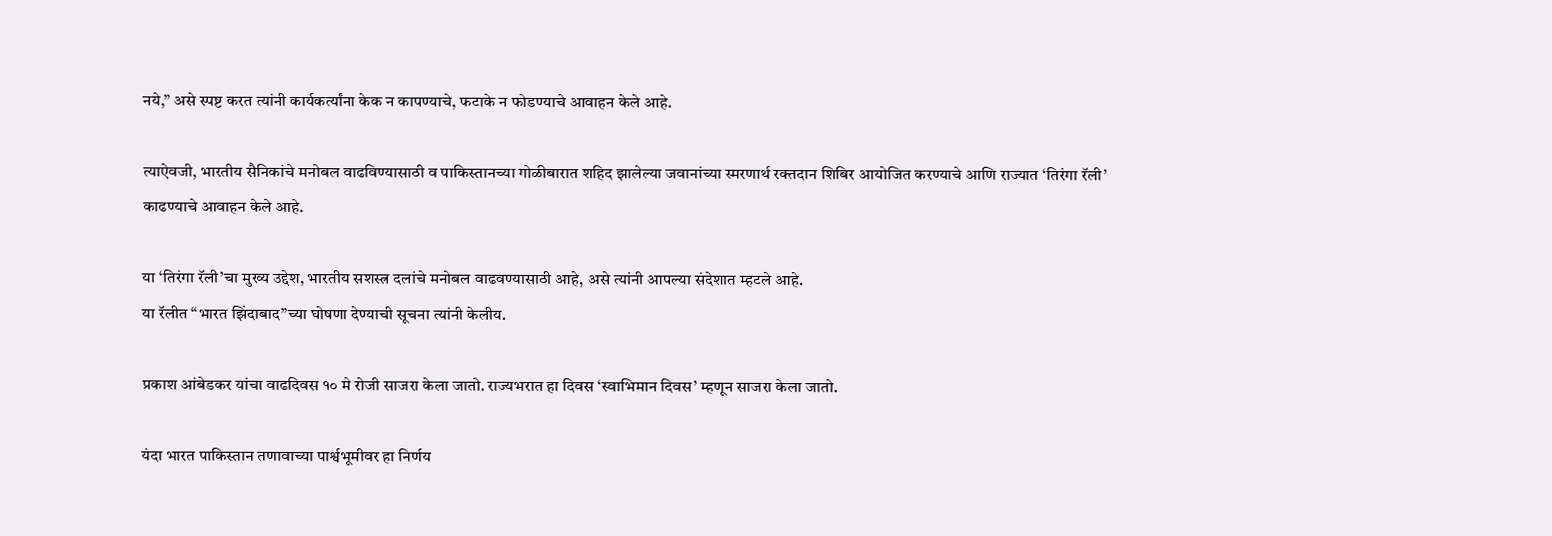नये,” असे स्पष्ट करत त्यांनी कार्यकर्त्यांना केक न कापण्याचे, फटाके न फोडण्याचे आवाहन केले आहे.

त्याऐवजी, भारतीय सैनिकांचे मनोबल वाढविण्यासाठी व पाकिस्तानच्या गोळीबारात शहिद झालेल्या जवानांच्या स्मरणार्थ रक्तदान शिबिर आयोजित करण्याचे आणि राज्यात ‘तिरंगा रॅली’ काढण्याचे आवाहन केले आहे.

या ‘तिरंगा रॅली’चा मुख्य उद्देश, भारतीय सशस्त्र दलांचे मनोबल वाढवण्यासाठी आहे, असे त्यांनी आपल्या संदेशात म्हटले आहे.
या रॅलीत “भारत झिंदाबाद”च्या घोषणा देण्याची सूचना त्यांनी केलीय.

प्रकाश आंबेडकर यांचा वाढदिवस १० मे रोजी साजरा केला जातो. राज्यभरात हा दिवस ‘स्वाभिमान दिवस’ म्हणून साजरा केला जातो.

यंदा भारत पाकिस्तान तणावाच्या पार्श्वभूमीवर हा निर्णय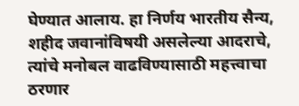घेण्यात आलाय. हा निर्णय भारतीय सैन्य, शहीद जवानांविषयी असलेल्या आदराचे, त्यांचे मनोबल वाढविण्यासाठी महत्त्वाचा ठरणार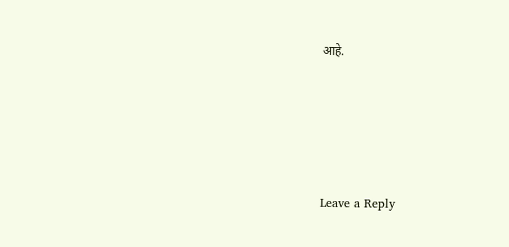आहे.





Leave a Reply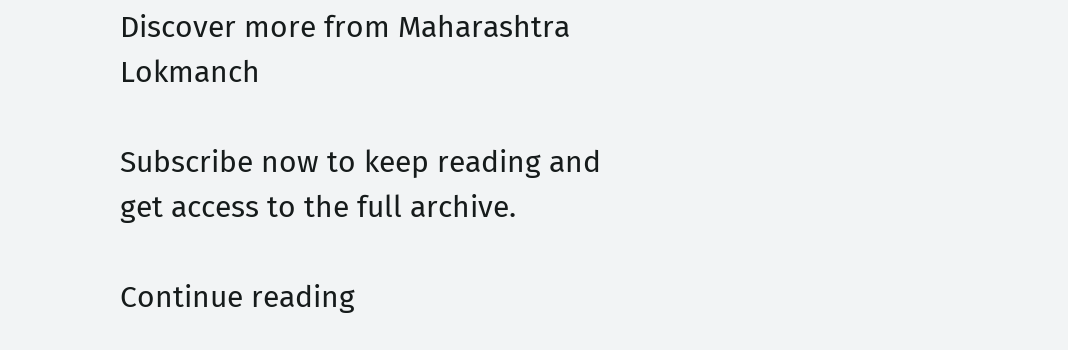Discover more from Maharashtra Lokmanch

Subscribe now to keep reading and get access to the full archive.

Continue reading